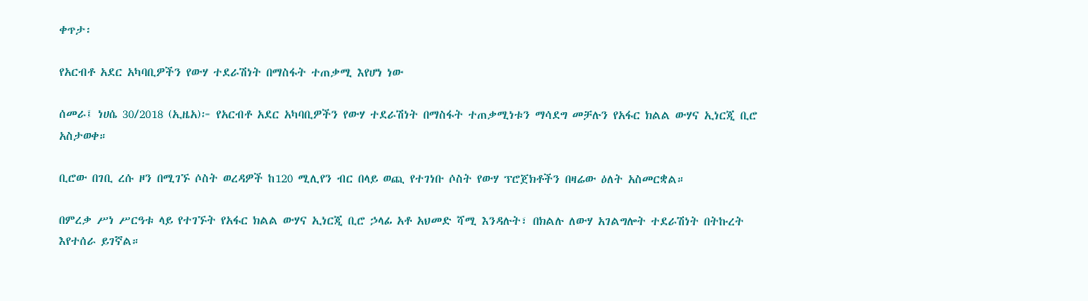ቀጥታ፡

የአርብቶ አደር አካባቢዎችን የውሃ ተደራሽነት በማስፋት ተጠቃሚ እየሆነ ነው

ሰመራ፤ ነሀሴ 30/2018 (ኢዜአ)፦ የአርብቶ አደር አካባቢዎችን የውሃ ተደራሽነት በማስፋት ተጠቃሚነቱን ማሳደግ መቻሉን የአፋር ክልል ውሃና ኢነርጂ ቢሮ አስታወቀ።

ቢሮው በገቢ ረሱ ዞን በሚገኙ ሶስት ወረዳዎች ከ120 ሚሊየን ብር በላይ ወጪ የተገነቡ ሶስት የውሃ ፕሮጀክቶችን በዛሬው ዕለት አስመርቋል።

በምረቃ ሥነ ሥርዓቱ ላይ የተገኙት የአፋር ክልል ውሃና ኢነርጂ ቢሮ ኃላፊ አቶ አህመድ ሻሚ እንዳሉት፣ በክልሉ ለውሃ አገልግሎት ተደራሽነት በትኩረት እየተሰራ ይገኛል።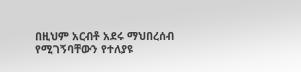በዚህም አርብቶ አደሩ ማህበረሰብ የሚገኝባቸውን የተለያዩ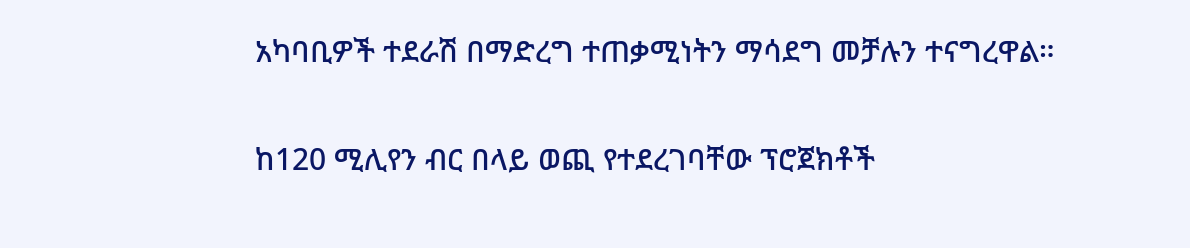አካባቢዎች ተደራሽ በማድረግ ተጠቃሚነትን ማሳደግ መቻሉን ተናግረዋል።

ከ120 ሚሊየን ብር በላይ ወጪ የተደረገባቸው ፕሮጀክቶች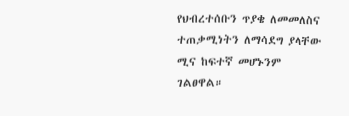የህብረተሰቡን ጥያቄ ለመመለስና ተጠቃሚነትን ለማሳደግ ያላቸው ሚና ከፍተኛ መሆኑንም ገልፀዋል።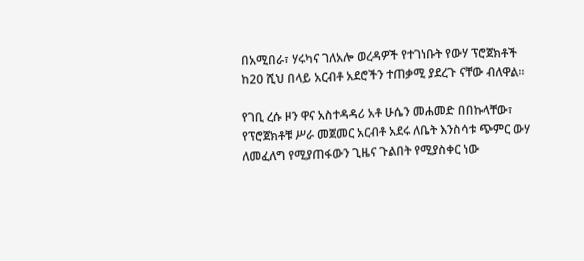በአሚበራ፣ ሃሩካና ገለአሎ ወረዳዎች የተገነቡት የውሃ ፕሮጀክቶች ከ20 ሺህ በላይ አርብቶ አደሮችን ተጠቃሚ ያደረጉ ናቸው ብለዋል።

የገቢ ረሱ ዞን ዋና አስተዳዳሪ አቶ ሁሴን መሐመድ በበኩላቸው፣ የፕሮጀክቶቹ ሥራ መጀመር አርብቶ አደሩ ለቤት እንስሳቱ ጭምር ውሃ ለመፈለግ የሚያጠፋውን ጊዜና ጉልበት የሚያስቀር ነው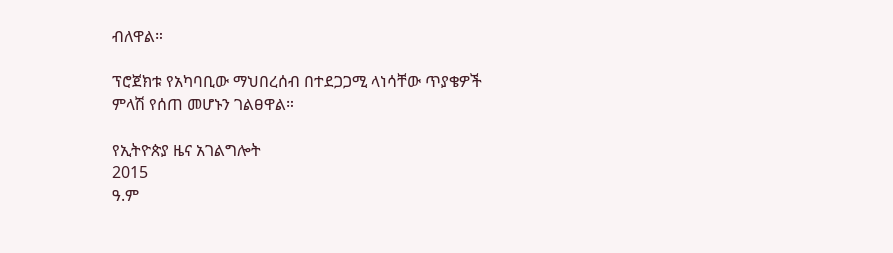ብለዋል።

ፕሮጀክቱ የአካባቢው ማህበረሰብ በተደጋጋሚ ላነሳቸው ጥያቄዎች ምላሽ የሰጠ መሆኑን ገልፀዋል።

የኢትዮጵያ ዜና አገልግሎት
2015
ዓ.ም